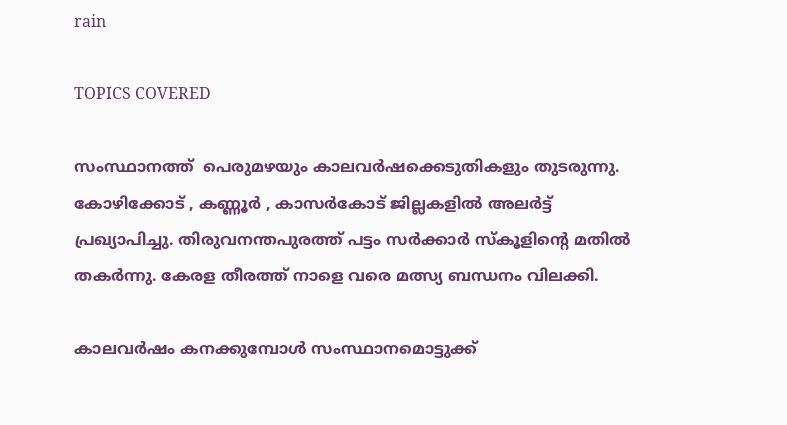rain

TOPICS COVERED

സംസ്ഥാനത്ത്  പെരുമഴയും കാലവര്‍ഷക്കെടുതികളും തുടരുന്നു. കോഴിക്കോട് , കണ്ണൂര്‍ , കാസര്‍കോട് ജില്ലകളില്‍ അലര്‍ട്ട് പ്രഖ്യാപിച്ചു. തിരുവനന്തപുരത്ത് പട്ടം സര്‍ക്കാര്‍ സ്കൂളിന്‍റെ മതില്‍ തകര്‍ന്നു. കേരള തീരത്ത് നാളെ വരെ മത്സ്യ ബന്ധനം വിലക്കി.

കാലവര്‍ഷം കനക്കുമ്പോള്‍ സംസ്ഥാനമൊട്ടുക്ക്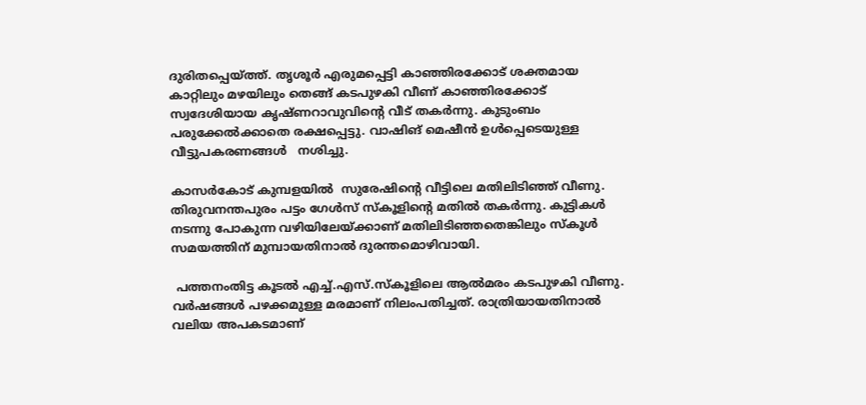ദുരിതപ്പെയ്ത്ത്. തൃശൂര്‍ എരുമപ്പെട്ടി കാഞ്ഞിരക്കോട് ശക്തമായ കാറ്റിലും മഴയിലും തെങ്ങ് കടപുഴകി വീണ് കാഞ്ഞിരക്കോട് സ്വദേശിയായ കൃഷ്ണറാവുവിന്‍റെ വീട് തകര്‍ന്നു. കുടുംബം പരുക്കേല്‍ക്കാതെ രക്ഷപ്പെട്ടു. വാഷിങ് മെഷീന്‍ ഉള്‍പ്പെടെയുള്ള വീട്ടുപകരണങ്ങള്‍   നശിച്ചു.

കാസര്‍കോട് കുമ്പളയില്‍  സുരേഷിന്‍റെ വീട്ടിലെ മതിലിടിഞ്ഞ് വീണു. തിരുവനന്തപുരം പട്ടം ഗേള്‍സ് സ്കൂളിന്‍റെ മതില്‍ തകര്‍ന്നു. കുട്ടികള്‍ നടന്നു പോകുന്ന വഴിയിലേയ്ക്കാണ് മതിലിടിഞ്ഞതെങ്കിലും സ്കൂള്‍ സമയത്തിന് മുമ്പായതിനാല്‍ ദുരന്തമൊഴിവായി.

 പത്തനംതിട്ട കൂടല്‍ എച്ച്.എസ്.സ്കൂളിലെ ആല്‍മരം കടപുഴകി വീണു. വര്‍ഷങ്ങള്‍ പഴക്കമുള്ള മരമാണ് നിലംപതിച്ചത്. രാത്രിയായതിനാല്‍ വലിയ അപകടമാണ്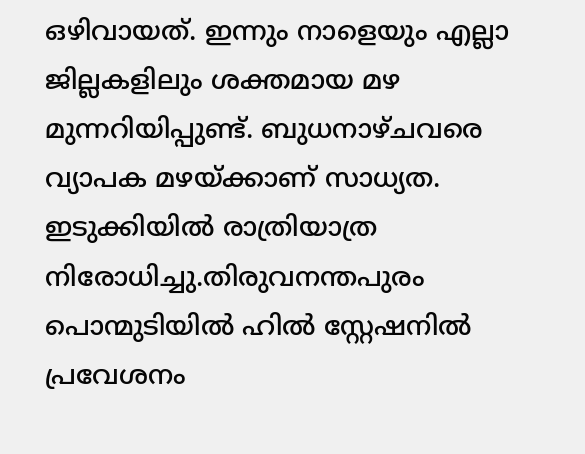ഒഴിവായത്. ഇന്നും നാളെയും എല്ലാ  ജില്ലകളിലും ശക്തമായ മഴ മുന്നറിയിപ്പുണ്ട്. ബുധനാഴ്ചവരെ വ്യാപക മഴയ്ക്കാണ് സാധ്യത.   ഇടുക്കിയില്‍ രാത്രിയാത്ര നിരോധിച്ചു.തിരുവനന്തപുരം പൊന്മുടിയില്‍ ഹില്‍ സ്റ്റേഷനില്‍ പ്രവേശനം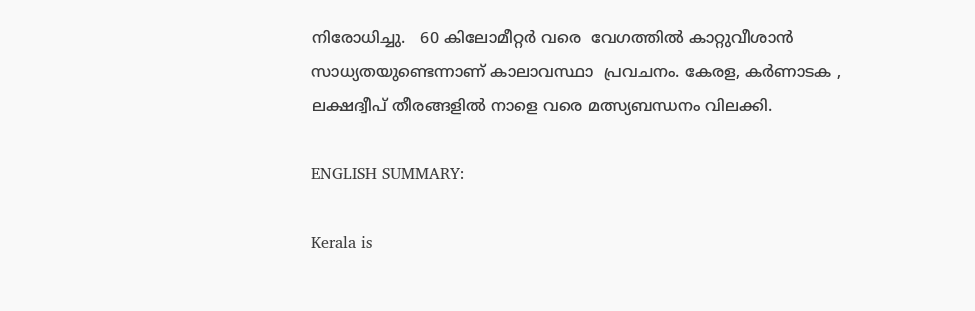നിരോധിച്ചു.   60 കിലോമീറ്റര്‍ വരെ  വേഗത്തില്‍ കാറ്റുവീശാന്‍ സാധ്യതയുണ്ടെന്നാണ് കാലാവസ്ഥാ  പ്രവചനം. കേരള, കര്‍ണാടക , ലക്ഷദ്വീപ് തീരങ്ങളില്‍ നാളെ വരെ മത്സ്യബന്ധനം വിലക്കി.

ENGLISH SUMMARY:

Kerala is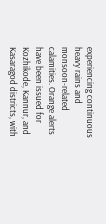experiencing continuous heavy rains and monsoon-related calamities. Orange alerts have been issued for Kozhikode, Kannur, and Kasaragod districts, with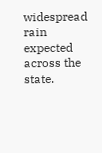widespread rain expected across the state.